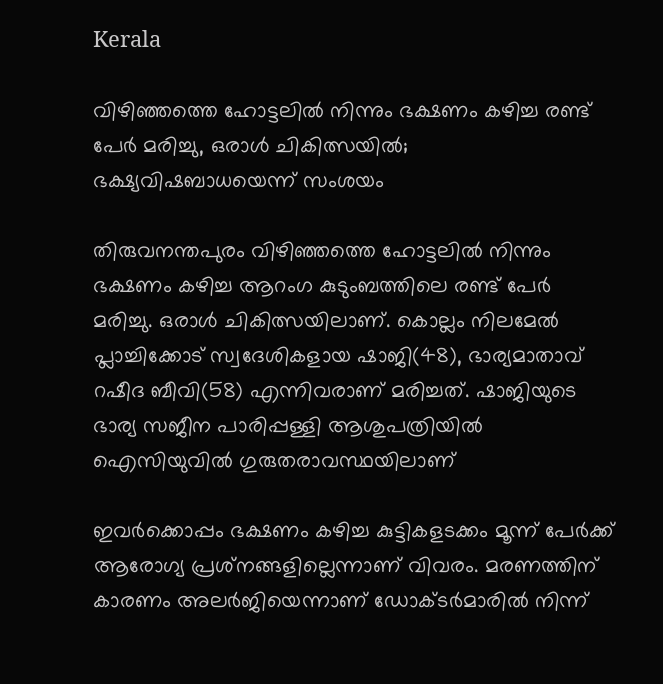Kerala

വിഴിഞ്ഞത്തെ ഹോട്ടലിൽ നിന്നും ഭക്ഷണം കഴിച്ച രണ്ട് പേർ മരിച്ചു, ഒരാൾ ചികിത്സയിൽ; ഭക്ഷ്യവിഷബാധയെന്ന് സംശയം

തിരുവനന്തപുരം വിഴിഞ്ഞത്തെ ഹോട്ടലിൽ നിന്നും ഭക്ഷണം കഴിച്ച ആറംഗ കുടുംബത്തിലെ രണ്ട് പേർ മരിച്ചു. ഒരാൾ ചികിത്സയിലാണ്. കൊല്ലം നിലമേൽ പ്ലാച്ചിക്കോട് സ്വദേശികളായ ഷാജി(48), ഭാര്യമാതാവ് റഷീദ ബീവി(58) എന്നിവരാണ് മരിച്ചത്. ഷാജിയുടെ ഭാര്യ സജീന പാരിപ്പള്ളി ആശുപത്രിയിൽ ഐസിയുവിൽ ഗുരുതരാവസ്ഥയിലാണ്

ഇവർക്കൊപ്പം ഭക്ഷണം കഴിച്ച കുട്ടികളടക്കം മൂന്ന് പേർക്ക് ആരോഗ്യ പ്രശ്‌നങ്ങളില്ലെന്നാണ് വിവരം. മരണത്തിന് കാരണം അലർജിയെന്നാണ് ഡോക്ടർമാരിൽ നിന്ന്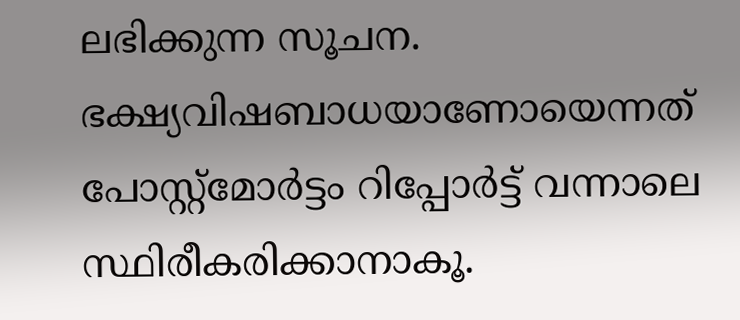ലഭിക്കുന്ന സൂചന. ഭക്ഷ്യവിഷബാധയാണോയെന്നത് പോസ്റ്റ്‌മോർട്ടം റിപ്പോർട്ട് വന്നാലെ സ്ഥിരീകരിക്കാനാകൂ.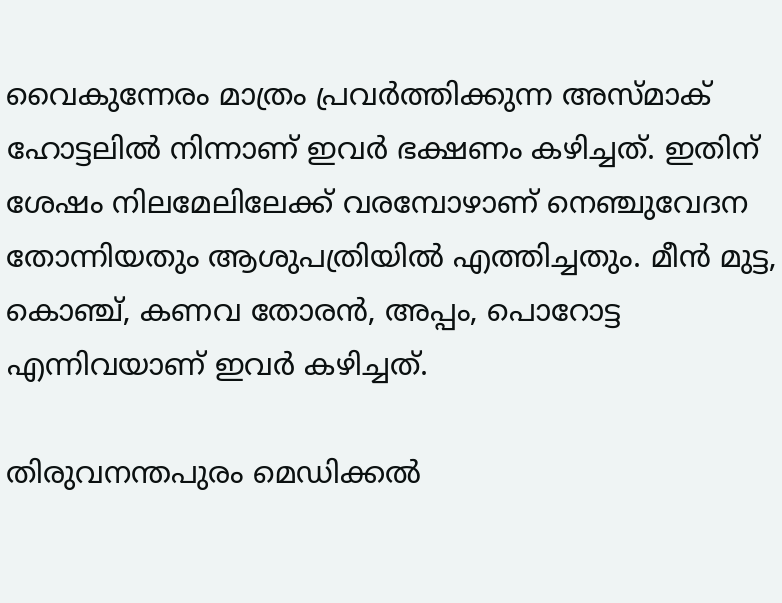വൈകുന്നേരം മാത്രം പ്രവർത്തിക്കുന്ന അസ്മാക് ഹോട്ടലിൽ നിന്നാണ് ഇവർ ഭക്ഷണം കഴിച്ചത്. ഇതിന് ശേഷം നിലമേലിലേക്ക് വരമ്പോഴാണ് നെഞ്ചുവേദന തോന്നിയതും ആശുപത്രിയിൽ എത്തിച്ചതും. മീൻ മുട്ട, കൊഞ്ച്, കണവ തോരൻ, അപ്പം, പൊറോട്ട എന്നിവയാണ് ഇവർ കഴിച്ചത്.

തിരുവനന്തപുരം മെഡിക്കൽ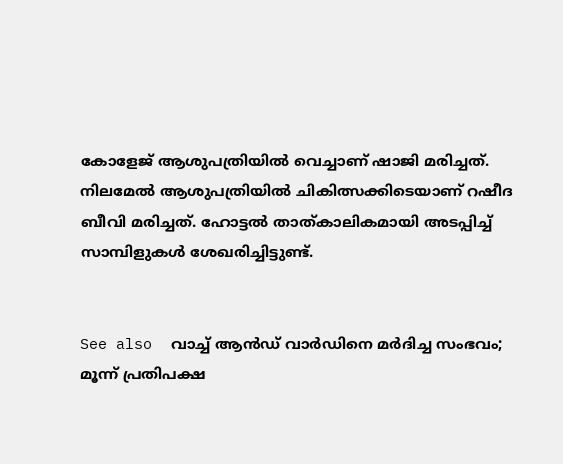കോളേജ് ആശുപത്രിയിൽ വെച്ചാണ് ഷാജി മരിച്ചത്. നിലമേൽ ആശുപത്രിയിൽ ചികിത്സക്കിടെയാണ് റഷീദ ബീവി മരിച്ചത്. ഹോട്ടൽ താത്കാലികമായി അടപ്പിച്ച് സാമ്പിളുകൾ ശേഖരിച്ചിട്ടുണ്ട്.


See also  വാച്ച് ആൻഡ് വാർഡിനെ മർദിച്ച സംഭവം; മൂന്ന് പ്രതിപക്ഷ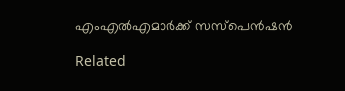എംഎൽഎമാർക്ക് സസ്‌പെൻഷൻ

Related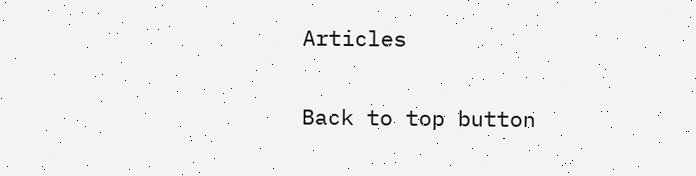Articles

Back to top button